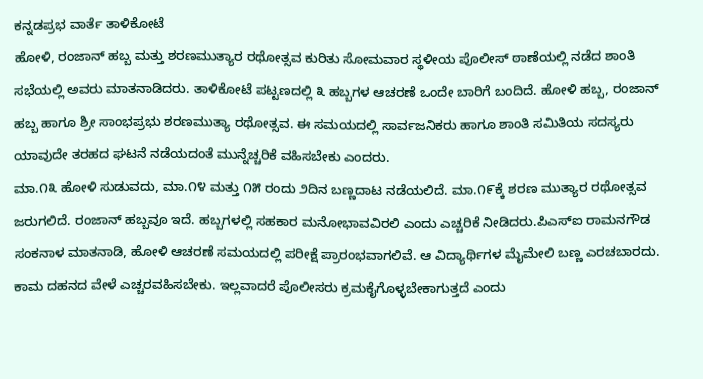ಕನ್ನಡಪ್ರಭ ವಾರ್ತೆ ತಾಳಿಕೋಟೆ
ಹೋಳಿ, ರಂಜಾನ್ ಹಬ್ಬ ಮತ್ತು ಶರಣಮುತ್ಯಾರ ರಥೋತ್ಸವ ಕುರಿತು ಸೋಮವಾರ ಸ್ಥಳೀಯ ಪೊಲೀಸ್ ಠಾಣೆಯಲ್ಲಿ ನಡೆದ ಶಾಂತಿ ಸಭೆಯಲ್ಲಿ ಅವರು ಮಾತನಾಡಿದರು. ತಾಳಿಕೋಟೆ ಪಟ್ಟಣದಲ್ಲಿ ೩ ಹಬ್ಬಗಳ ಆಚರಣೆ ಒಂದೇ ಬಾರಿಗೆ ಬಂದಿದೆ. ಹೋಳಿ ಹಬ್ಬ, ರಂಜಾನ್ ಹಬ್ಬ ಹಾಗೂ ಶ್ರೀ ಸಾಂಭಪ್ರಭು ಶರಣಮುತ್ಯಾ ರಥೋತ್ಸವ. ಈ ಸಮಯದಲ್ಲಿ ಸಾರ್ವಜನಿಕರು ಹಾಗೂ ಶಾಂತಿ ಸಮಿತಿಯ ಸದಸ್ಯರು ಯಾವುದೇ ತರಹದ ಘಟನೆ ನಡೆಯದಂತೆ ಮುನ್ನೆಚ್ಚರಿಕೆ ವಹಿಸಬೇಕು ಎಂದರು.
ಮಾ.೧೩ ಹೋಳಿ ಸುಡುವದು, ಮಾ.೧೪ ಮತ್ತು ೧೫ ರಂದು ೨ದಿನ ಬಣ್ಣದಾಟ ನಡೆಯಲಿದೆ. ಮಾ.೧೯ಕ್ಕೆ ಶರಣ ಮುತ್ಯಾರ ರಥೋತ್ಸವ ಜರುಗಲಿದೆ. ರಂಜಾನ್ ಹಬ್ಬವೂ ಇದೆ. ಹಬ್ಬಗಳಲ್ಲಿ ಸಹಕಾರ ಮನೋಭಾವವಿರಲಿ ಎಂದು ಎಚ್ಚರಿಕೆ ನೀಡಿದರು.ಪಿಎಸ್ಐ ರಾಮನಗೌಡ ಸಂಕನಾಳ ಮಾತನಾಡಿ, ಹೋಳಿ ಆಚರಣೆ ಸಮಯದಲ್ಲಿ ಪರೀಕ್ಷೆ ಪ್ರಾರಂಭವಾಗಲಿವೆ. ಆ ವಿದ್ಯಾರ್ಥಿಗಳ ಮೈಮೇಲಿ ಬಣ್ಣ ಎರಚಬಾರದು. ಕಾಮ ದಹನದ ವೇಳೆ ಎಚ್ಚರವಹಿಸಬೇಕು. ಇಲ್ಲವಾದರೆ ಪೊಲೀಸರು ಕ್ರಮಕೈಗೊಳ್ಳಬೇಕಾಗುತ್ತದೆ ಎಂದು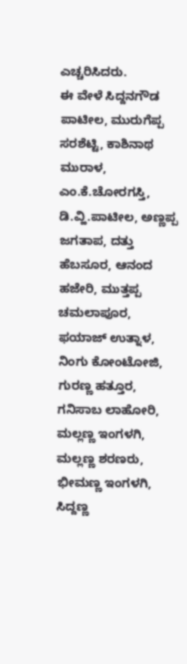ಎಚ್ಚರಿಸಿದರು.
ಈ ವೇಳೆ ಸಿದ್ದನಗೌಡ ಪಾಟೀಲ, ಮುರುಗೆಪ್ಪ ಸರಶೆಟ್ಟಿ, ಕಾಶಿನಾಥ ಮುರಾಳ, ಎಂ.ಕೆ.ಚೋರಗಸ್ತಿ, ಡಿ.ವ್ಹಿ.ಪಾಟೀಲ, ಅಣ್ಣಪ್ಪ ಜಗತಾಪ, ದತ್ತು ಹೆಬಸೂರ, ಆನಂದ ಹಜೇರಿ, ಮುತ್ತಪ್ಪ ಚಮಲಾಪೂರ, ಫಯಾಜ್ ಉತ್ನಾಳ, ನಿಂಗು ಕೋಂಟೋಜಿ, ಗುರಣ್ಣ ಹತ್ತೂರ, ಗನಿಸಾಬ ಲಾಹೋರಿ, ಮಲ್ಲಣ್ಣ ಇಂಗಳಗಿ, ಮಲ್ಲಣ್ಣ ಶರಣರು, ಭೀಮಣ್ಣ ಇಂಗಳಗಿ, ಸಿದ್ದಣ್ಣ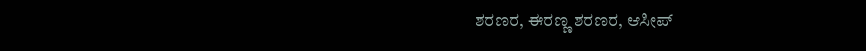ಶರಣರ, ಈರಣ್ಣ ಶರಣರ, ಆಸೀಪ್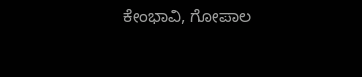ಕೇಂಭಾವಿ, ಗೋಪಾಲ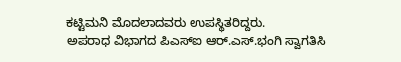ಕಟ್ಟಿಮನಿ ಮೊದಲಾದವರು ಉಪಸ್ಥಿತರಿದ್ದರು.
ಅಪರಾಧ ವಿಭಾಗದ ಪಿಎಸ್ಐ ಆರ್.ಎಸ್.ಭಂಗಿ ಸ್ವಾಗತಿಸಿ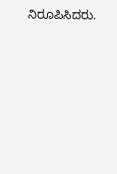ನಿರೂಪಿಸಿದರು.